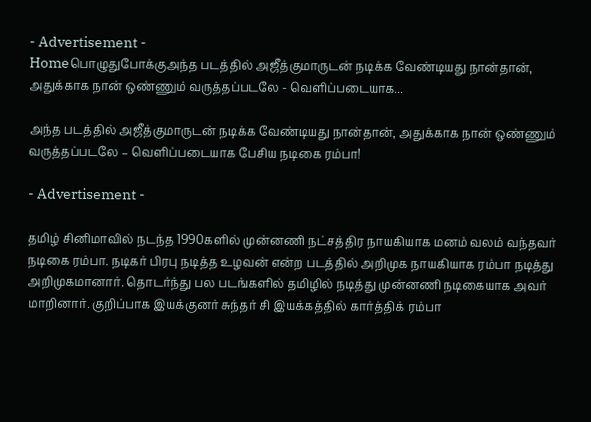- Advertisement -
Homeபொழுதுபோக்குஅந்த படத்தில் அஜீத்குமாருடன் நடிக்க வேண்டியது நான்தான், அதுக்காக நான் ஒண்ணும் வருத்தப்படலே - வெளிப்படையாக...

அந்த படத்தில் அஜீத்குமாருடன் நடிக்க வேண்டியது நான்தான், அதுக்காக நான் ஒண்ணும் வருத்தப்படலே – வெளிப்படையாக பேசிய நடிகை ரம்பா!

- Advertisement -

தமிழ் சினிமாவில் நடந்த 1990களில் முன்னணி நட்சத்திர நாயகியாக மனம் வலம் வந்தவர் நடிகை ரம்பா. நடிகர் பிரபு நடித்த உழவன் என்ற படத்தில் அறிமுக நாயகியாக ரம்பா நடித்து அறிமுகமானார். தொடர்ந்து பல படங்களில் தமிழில் நடித்து முன்னணி நடிகையாக அவர் மாறினார். குறிப்பாக இயக்குனர் சுந்தர் சி இயக்கத்தில் கார்த்திக் ரம்பா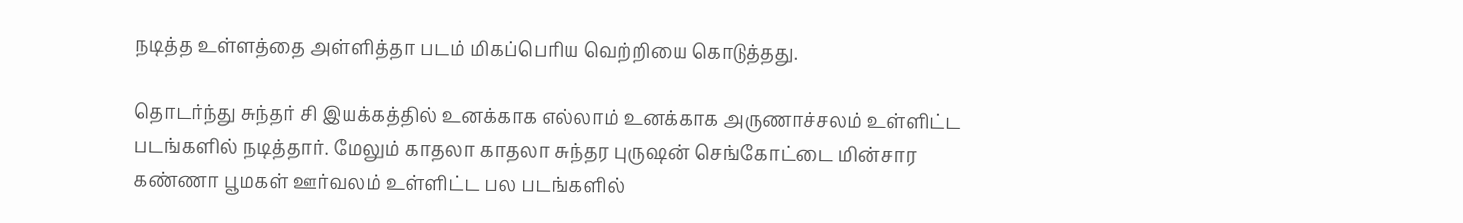நடித்த உள்ளத்தை அள்ளித்தா படம் மிகப்பெரிய வெற்றியை கொடுத்தது.

தொடர்ந்து சுந்தர் சி இயக்கத்தில் உனக்காக எல்லாம் உனக்காக அருணாச்சலம் உள்ளிட்ட படங்களில் நடித்தார். மேலும் காதலா காதலா சுந்தர புருஷன் செங்கோட்டை மின்சார கண்ணா பூமகள் ஊர்வலம் உள்ளிட்ட பல படங்களில்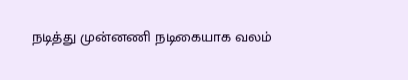நடித்து முன்னணி நடிகையாக வலம்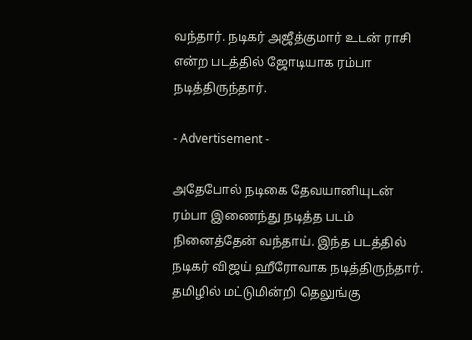வந்தார். நடிகர் அஜீத்குமார் உடன் ராசி என்ற படத்தில் ஜோடியாக ரம்பா நடித்திருந்தார்.

- Advertisement -

அதேபோல் நடிகை தேவயானியுடன் ரம்பா இணைந்து நடித்த படம் நினைத்தேன் வந்தாய். இந்த படத்தில் நடிகர் விஜய் ஹீரோவாக நடித்திருந்தார். தமிழில் மட்டுமின்றி தெலுங்கு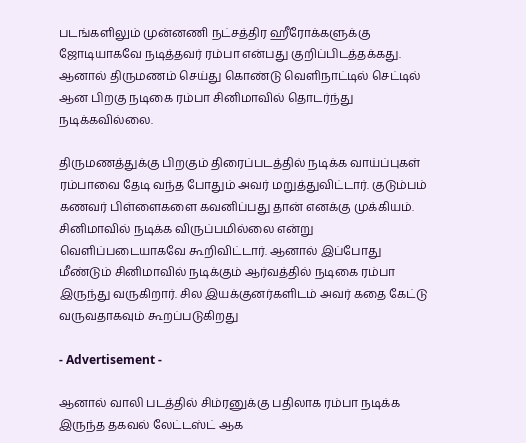படங்களிலும் முன்னணி நட்சத்திர ஹீரோக்களுக்கு ஜோடியாகவே நடித்தவர் ரம்பா என்பது குறிப்பிடத்தக்கது. ஆனால் திருமணம் செய்து கொண்டு வெளிநாட்டில் செட்டில் ஆன பிறகு நடிகை ரம்பா சினிமாவில் தொடர்ந்து நடிக்கவில்லை.

திருமணத்துக்கு பிறகும் திரைப்படத்தில் நடிக்க வாய்ப்புகள் ரம்பாவை தேடி வந்த போதும் அவர் மறுத்துவிட்டார். குடும்பம் கணவர் பிள்ளைகளை கவனிப்பது தான் எனக்கு முக்கியம். சினிமாவில் நடிக்க விருப்பமில்லை என்று வெளிப்படையாகவே கூறிவிட்டார். ஆனால் இப்போது மீண்டும் சினிமாவில் நடிக்கும் ஆர்வத்தில் நடிகை ரம்பா இருந்து வருகிறார். சில இயக்குனர்களிடம் அவர் கதை கேட்டு வருவதாகவும் கூறப்படுகிறது

- Advertisement -

ஆனால் வாலி படத்தில் சிம்ரனுக்கு பதிலாக ரம்பா நடிக்க இருந்த தகவல் லேட்டஸ்ட் ஆக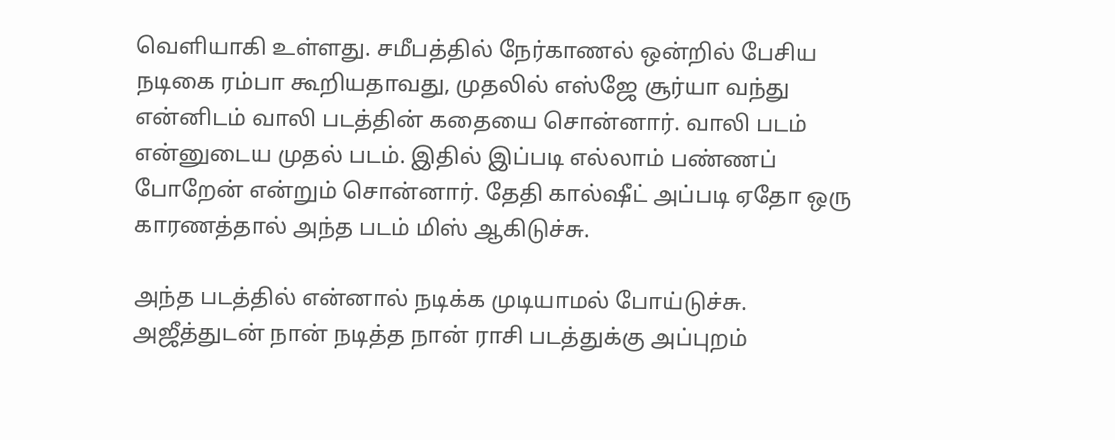வெளியாகி உள்ளது. சமீபத்தில் நேர்காணல் ஒன்றில் பேசிய நடிகை ரம்பா கூறியதாவது, முதலில் எஸ்ஜே சூர்யா வந்து என்னிடம் வாலி படத்தின் கதையை சொன்னார். வாலி படம் என்னுடைய முதல் படம். இதில் இப்படி எல்லாம் பண்ணப் போறேன் என்றும் சொன்னார். தேதி கால்ஷீட் அப்படி ஏதோ ஒரு காரணத்தால் அந்த படம் மிஸ் ஆகிடுச்சு.

அந்த படத்தில் என்னால் நடிக்க முடியாமல் போய்டுச்சு. அஜீத்துடன் நான் நடித்த நான் ராசி படத்துக்கு அப்புறம்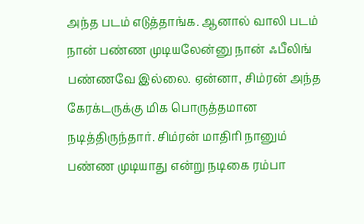அந்த படம் எடுத்தாங்க. ஆனால் வாலி படம் நான் பண்ண முடியலேன்னு நான் ஃபீலிங் பண்ணவே இல்லை. ஏன்னா, சிம்ரன் அந்த கேரக்டருக்கு மிக பொருத்தமான நடித்திருந்தார். சிம்ரன் மாதிரி நானும் பண்ண முடியாது என்று நடிகை ரம்பா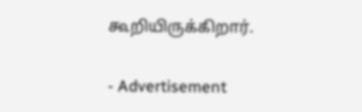கூறியிருக்கிறார்.

- Advertisement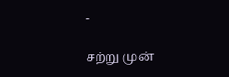-

சற்று முன்